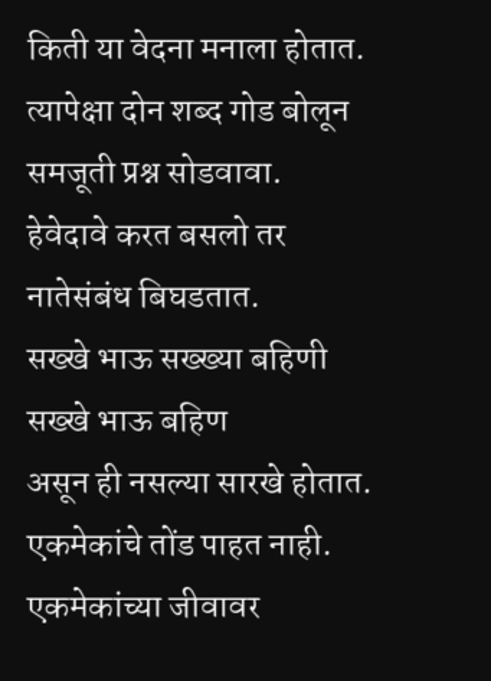किती या वेदना मनाला होतात.
त्यापेक्षा दोन शब्द गोड बोलून
समजूती प्रश्न सोडवावा.
हेवेदावे करत बसलो तर
नातेसंबंध बिघडतात.
सख्खे भाऊ सख्ख्या बहिणी
सख्खे भाऊ बहिण
असून ही नसल्या सारखे होतात.
एकमेकांचे तोंड पाहत नाही.
एकमेकांच्या जीवावर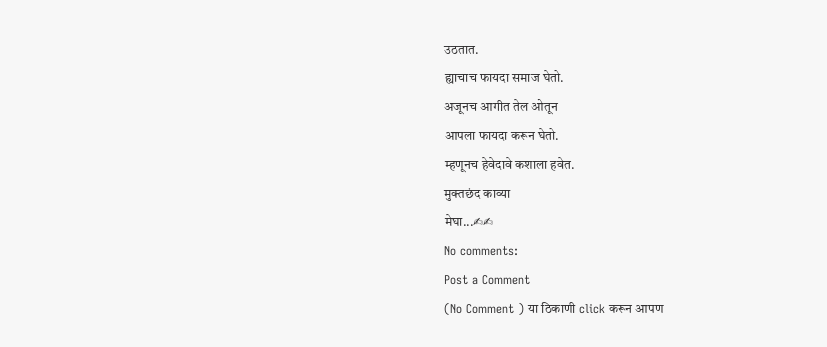उठतात.
ह्याचाच फायदा समाज घेतो.
अजूनच आगीत तेल ओतून
आपला फायदा करून घेतो.
म्हणूनच हेवेदावे कशाला हवेत.
मुक्तछंद काव्या
मेघा...✍✍
No comments:
Post a Comment
(No Comment ) या ठिकाणी click करून आपण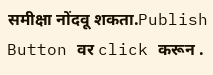समीक्षा नोंदवू शकता.Publish Button वर click करून .